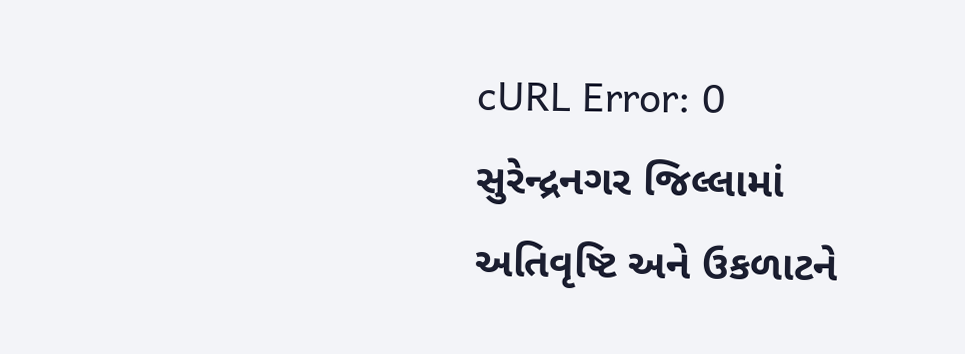cURL Error: 0 સુરેન્દ્રનગર જિલ્લામાં અતિવૃષ્ટિ અને ઉકળાટને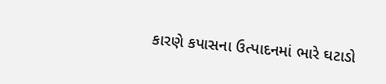કારણે કપાસના ઉત્પાદનમાં ભારે ઘટાડો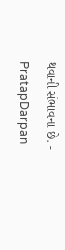થવાની સંભાવના છે. - PratapDarpan